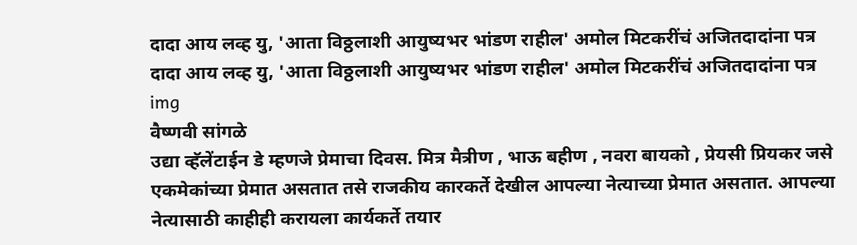दादा आय लव्ह यु, 'आता विठ्ठलाशी आयुष्यभर भांडण राहील' अमोल मिटकरींचं अजितदादांना पत्र
दादा आय लव्ह यु, 'आता विठ्ठलाशी आयुष्यभर भांडण राहील' अमोल मिटकरींचं अजितदादांना पत्र
img
वैष्णवी सांगळे
उद्या व्हॅलेंटाईन डे म्हणजे प्रेमाचा दिवस. मित्र मैत्रीण , भाऊ बहीण , नवरा बायको , प्रेयसी प्रियकर जसे एकमेकांच्या प्रेमात असतात तसे राजकीय कारकर्ते देखील आपल्या नेत्याच्या प्रेमात असतात. आपल्या नेत्यासाठी काहीही करायला कार्यकर्ते तयार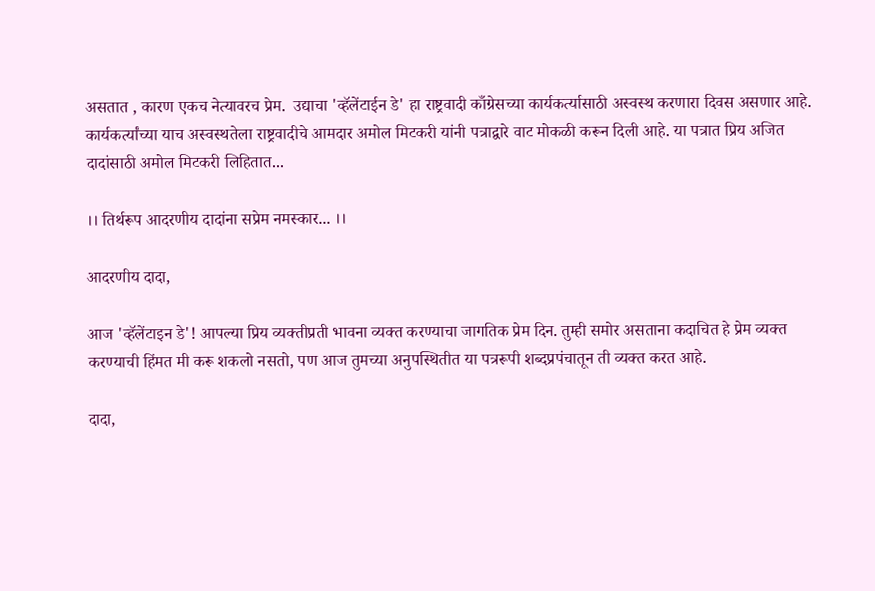असतात , कारण एकच नेत्यावरच प्रेम.  उद्याचा 'व्हॅलेंटाईन डे' हा राष्ट्रवादी काँग्रेसच्या कार्यकर्त्यासाठी अस्वस्थ करणारा दिवस असणार आहे. कार्यकर्त्यांच्या याच अस्वस्थतेला राष्ट्रवादीचे आमदार अमोल मिटकरी यांनी पत्राद्वारे वाट मोकळी करून दिली आहे. या पत्रात प्रिय अजित दादांसाठी अमोल मिटकरी लिहितात...

।। तिर्थरूप आदरणीय दादांना सप्रेम नमस्कार... ।।

आदरणीय दादा,

आज 'व्हॅलेंटाइन डे'! आपल्या प्रिय व्यक्तीप्रती भावना व्यक्त करण्याचा जागतिक प्रेम दिन. तुम्ही समोर असताना कदाचित हे प्रेम व्यक्त करण्याची हिंमत मी करू शकलो नसतो, पण आज तुमच्या अनुपस्थितीत या पत्ररूपी शब्दप्रपंचातून ती व्यक्त करत आहे.

दादा,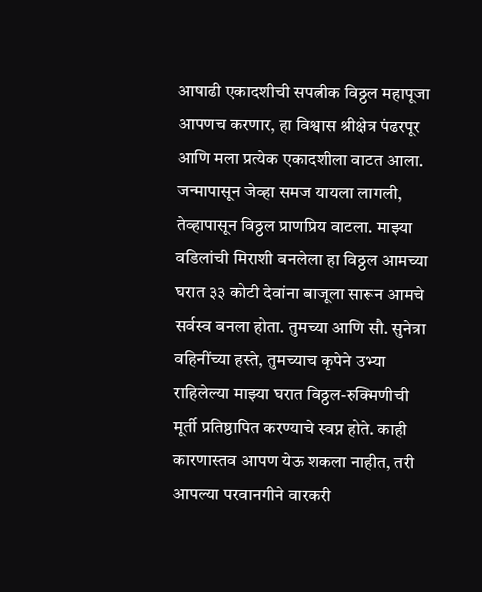आषाढी एकादशीची सपत्नीक विठ्ठल महापूजा आपणच करणार, हा विश्वास श्रीक्षेत्र पंढरपूर आणि मला प्रत्येक एकादशीला वाटत आला. जन्मापासून जेव्हा समज यायला लागली, तेव्हापासून विठ्ठल प्राणप्रिय वाटला. माझ्या वडिलांची मिराशी बनलेला हा विठ्ठल आमच्या घरात ३३ कोटी देवांना बाजूला सारून आमचे सर्वस्व बनला होता. तुमच्या आणि सौ. सुनेत्रा वहिनींच्या हस्ते, तुमच्याच कृपेने उभ्या राहिलेल्या माझ्या घरात विठ्ठल-रुक्मिणीची मूर्ती प्रतिष्ठापित करण्याचे स्वप्न होते. काही कारणास्तव आपण येऊ शकला नाहीत, तरी आपल्या परवानगीने वारकरी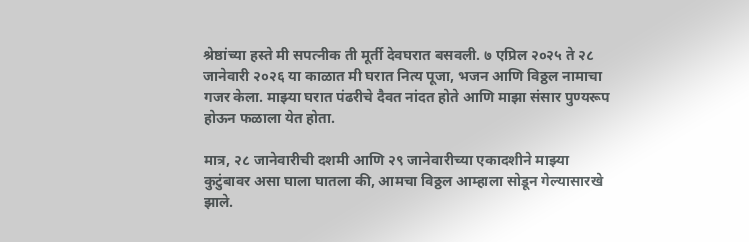श्रेष्ठांच्या हस्ते मी सपत्नीक ती मूर्ती देवघरात बसवली. ७ एप्रिल २०२५ ते २८ जानेवारी २०२६ या काळात मी घरात नित्य पूजा, भजन आणि विठ्ठल नामाचा गजर केला. माझ्या घरात पंढरीचे दैवत नांदत होते आणि माझा संसार पुण्यरूप होऊन फळाला येत होता.

मात्र, २८ जानेवारीची दशमी आणि २९ जानेवारीच्या एकादशीने माझ्या कुटुंबावर असा घाला घातला की, आमचा विठ्ठल आम्हाला सोडून गेल्यासारखे झाले.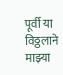पूर्वी या विठ्ठलाने माझ्या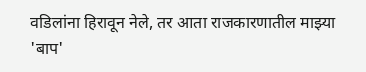वडिलांना हिरावून नेले, तर आता राजकारणातील माझ्या 'बाप'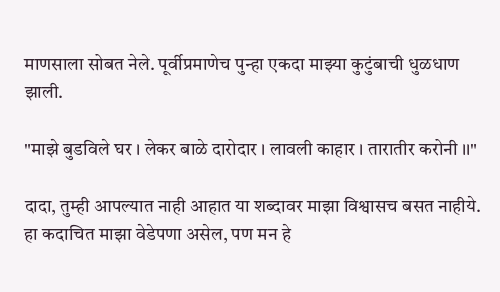माणसाला सोबत नेले. पूर्वीप्रमाणेच पुन्हा एकदा माझ्या कुटुंबाची धुळधाण झाली.

"माझे बुडविले घर । लेकर बाळे दारोदार । लावली काहार । तारातीर करोनी ।।"

दादा, तुम्ही आपल्यात नाही आहात या शब्दावर माझा विश्वासच बसत नाहीये. हा कदाचित माझा वेडेपणा असेल, पण मन हे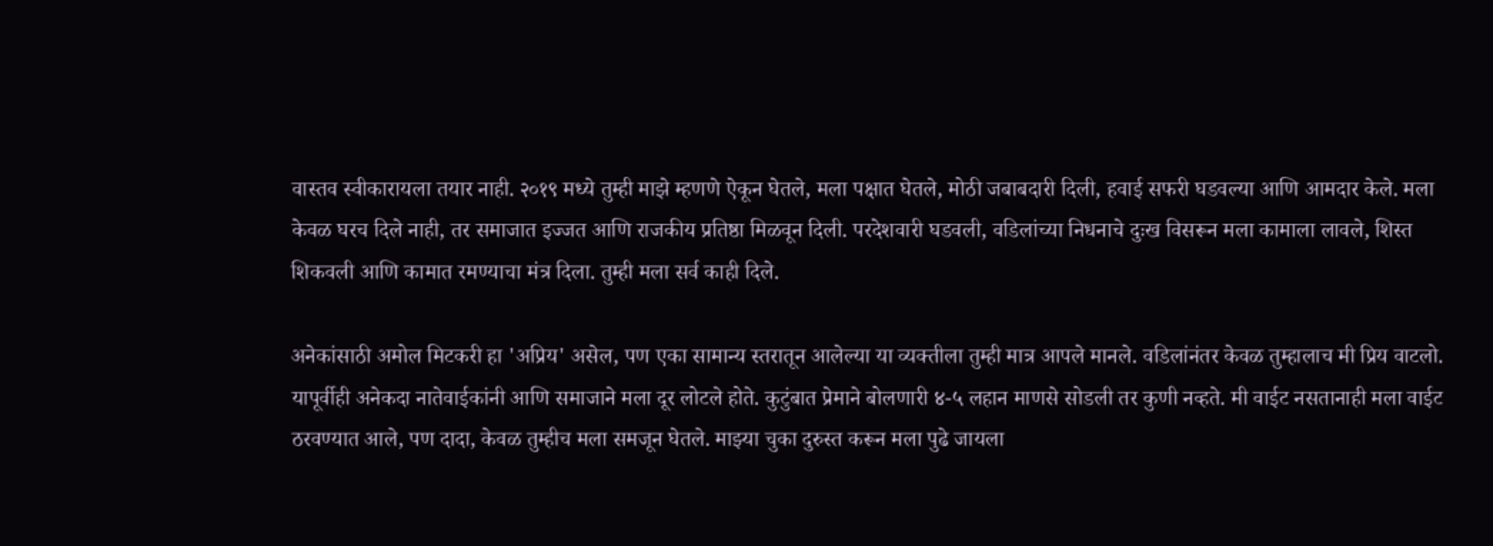वास्तव स्वीकारायला तयार नाही. २०१९ मध्ये तुम्ही माझे म्हणणे ऐकून घेतले, मला पक्षात घेतले, मोठी जबाबदारी दिली, हवाई सफरी घडवल्या आणि आमदार केले. मला केवळ घरच दिले नाही, तर समाजात इज्जत आणि राजकीय प्रतिष्ठा मिळवून दिली. परदेशवारी घडवली, वडिलांच्या निधनाचे दुःख विसरून मला कामाला लावले, शिस्त शिकवली आणि कामात रमण्याचा मंत्र दिला. तुम्ही मला सर्व काही दिले.

अनेकांसाठी अमोल मिटकरी हा 'अप्रिय' असेल, पण एका सामान्य स्तरातून आलेल्या या व्यक्तीला तुम्ही मात्र आपले मानले. वडिलांनंतर केवळ तुम्हालाच मी प्रिय वाटलो. यापूर्वीही अनेकदा नातेवाईकांनी आणि समाजाने मला दूर लोटले होते. कुटुंबात प्रेमाने बोलणारी ४-५ लहान माणसे सोडली तर कुणी नव्हते. मी वाईट नसतानाही मला वाईट ठरवण्यात आले, पण दादा, केवळ तुम्हीच मला समजून घेतले. माझ्या चुका दुरुस्त करून मला पुढे जायला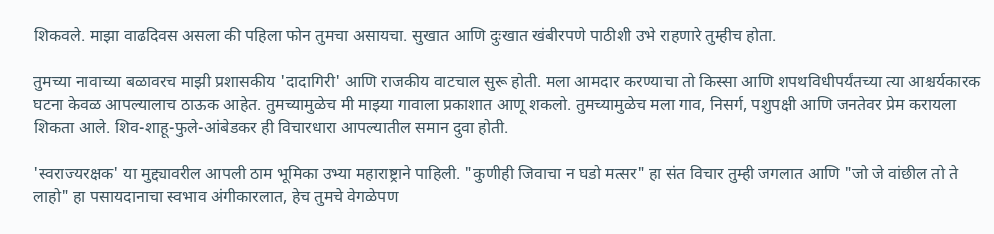शिकवले. माझा वाढदिवस असला की पहिला फोन तुमचा असायचा. सुखात आणि दुःखात खंबीरपणे पाठीशी उभे राहणारे तुम्हीच होता.

तुमच्या नावाच्या बळावरच माझी प्रशासकीय 'दादागिरी' आणि राजकीय वाटचाल सुरू होती. मला आमदार करण्याचा तो किस्सा आणि शपथविधीपर्यंतच्या त्या आश्चर्यकारक घटना केवळ आपल्यालाच ठाऊक आहेत. तुमच्यामुळेच मी माझ्या गावाला प्रकाशात आणू शकलो. तुमच्यामुळेच मला गाव, निसर्ग, पशुपक्षी आणि जनतेवर प्रेम करायला शिकता आले. शिव-शाहू-फुले-आंबेडकर ही विचारधारा आपल्यातील समान दुवा होती.

'स्वराज्यरक्षक' या मुद्द्यावरील आपली ठाम भूमिका उभ्या महाराष्ट्राने पाहिली. "कुणीही जिवाचा न घडो मत्सर" हा संत विचार तुम्ही जगलात आणि "जो जे वांछील तो ते लाहो" हा पसायदानाचा स्वभाव अंगीकारलात, हेच तुमचे वेगळेपण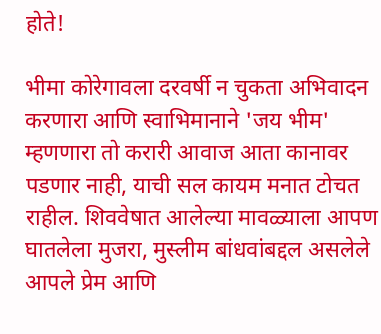होते!

भीमा कोरेगावला दरवर्षी न चुकता अभिवादन करणारा आणि स्वाभिमानाने 'जय भीम' म्हणणारा तो करारी आवाज आता कानावर पडणार नाही, याची सल कायम मनात टोचत राहील. शिववेषात आलेल्या मावळ्याला आपण घातलेला मुजरा, मुस्लीम बांधवांबद्दल असलेले आपले प्रेम आणि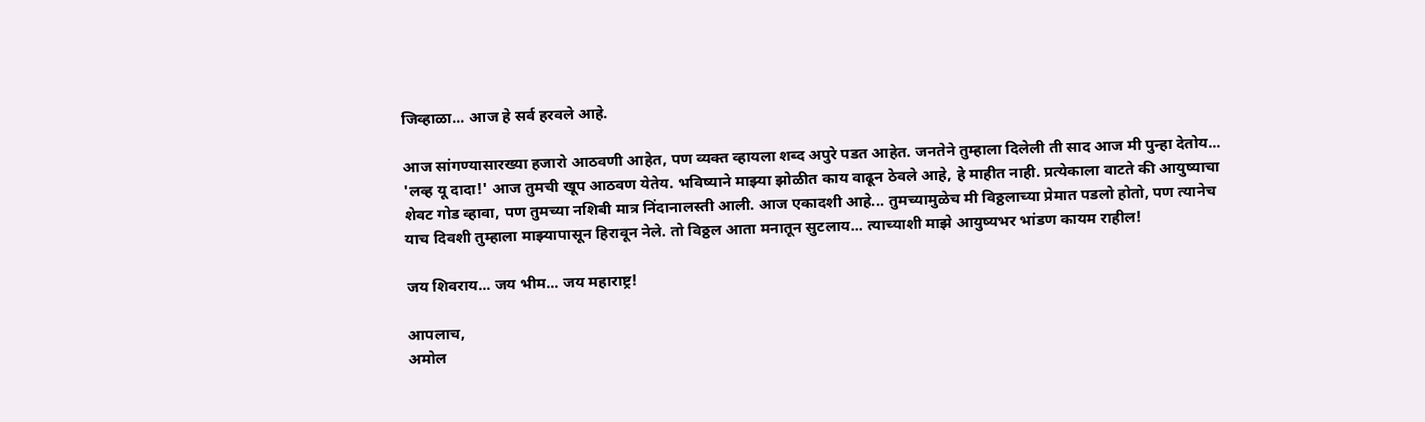जिव्हाळा... आज हे सर्व हरवले आहे.

आज सांगण्यासारख्या हजारो आठवणी आहेत, पण व्यक्त व्हायला शब्द अपुरे पडत आहेत. जनतेने तुम्हाला दिलेली ती साद आज मी पुन्हा देतोय... 'लव्ह यू दादा!' आज तुमची खूप आठवण येतेय. भविष्याने माझ्या झोळीत काय वाढून ठेवले आहे, हे माहीत नाही. प्रत्येकाला वाटते की आयुष्याचा शेवट गोड व्हावा, पण तुमच्या नशिबी मात्र निंदानालस्ती आली. आज एकादशी आहे... तुमच्यामुळेच मी विठ्ठलाच्या प्रेमात पडलो होतो, पण त्यानेच याच दिवशी तुम्हाला माझ्यापासून हिरावून नेले. तो विठ्ठल आता मनातून सुटलाय... त्याच्याशी माझे आयुष्यभर भांडण कायम राहील!

जय शिवराय... जय भीम... जय महाराष्ट्र!

आपलाच,
अमोल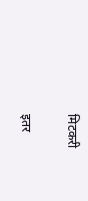मिटकरी

इतर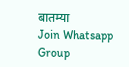बातम्या
Join Whatsapp Group